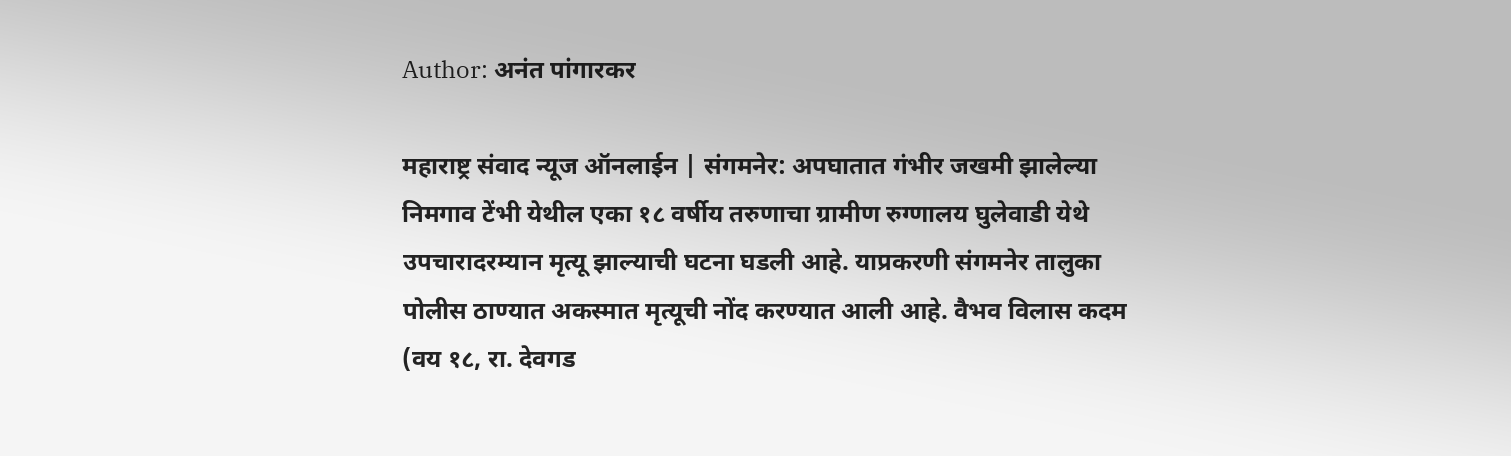Author: अनंत पांगारकर

महाराष्ट्र संवाद न्यूज ऑनलाईन | संगमनेर: अपघातात गंभीर जखमी झालेल्या निमगाव टेंभी येथील एका १८ वर्षीय तरुणाचा ग्रामीण रुग्णालय घुलेवाडी येथे उपचारादरम्यान मृत्यू झाल्याची घटना घडली आहे. याप्रकरणी संगमनेर तालुका पोलीस ठाण्यात अकस्मात मृत्यूची नोंद करण्यात आली आहे. वैभव विलास कदम (वय १८, रा. देवगड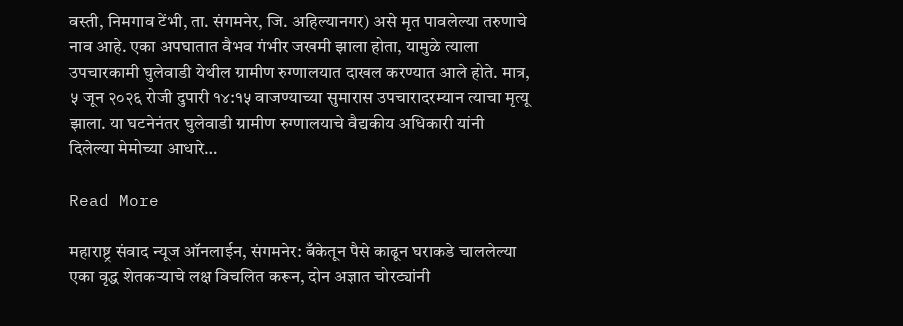वस्ती, निमगाव टेंभी, ता. संगमनेर, जि. अहिल्यानगर) असे मृत पावलेल्या तरुणाचे नाव आहे. एका अपघातात वैभव गंभीर जखमी झाला होता, यामुळे त्याला उपचारकामी घुलेवाडी येथील ग्रामीण रुग्णालयात दाखल करण्यात आले होते. मात्र, ५ जून २०२६ रोजी दुपारी १४:१५ वाजण्याच्या सुमारास उपचारादरम्यान त्याचा मृत्यू झाला. या घटनेनंतर घुलेवाडी ग्रामीण रुग्णालयाचे वैद्यकीय अधिकारी यांनी दिलेल्या मेमोच्या आधारे…

Read More

महाराष्ट्र संवाद न्यूज ऑनलाईन, संगमनेर: बँकेतून पैसे काढून घराकडे चाललेल्या एका वृद्ध शेतकऱ्याचे लक्ष विचलित करून, दोन अज्ञात चोरट्यांनी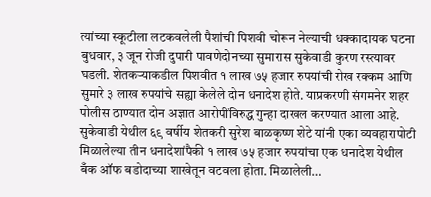त्यांच्या स्कूटीला लटकवलेली पैशांची पिशवी चोरून नेल्याची धक्कादायक घटना बुधवार, ३ जून रोजी दुपारी पावणेदोनच्या सुमारास सुकेवाडी कुरण रस्त्यावर घडली. शेतकऱ्याकडील पिशवीत १ लाख ७५ हजार रुपयांची रोख रक्कम आणि सुमारे ३ लाख रुपयांचे सह्या केलेले दोन धनादेश होते. याप्रकरणी संगमनेर शहर पोलीस ठाण्यात दोन अज्ञात आरोपींविरुद्ध गुन्हा दाखल करण्यात आला आहे. सुकेवाडी येथील ६९ वर्षीय शेतकरी सुरेश बाळकृष्ण शेटे यांनी एका व्यवहारापोटी मिळालेल्या तीन धनादेशांपैकी १ लाख ७५ हजार रुपयांचा एक धनादेश येथील बँक ऑफ बडोदाच्या शाखेतून वटवला होता. मिळालेली…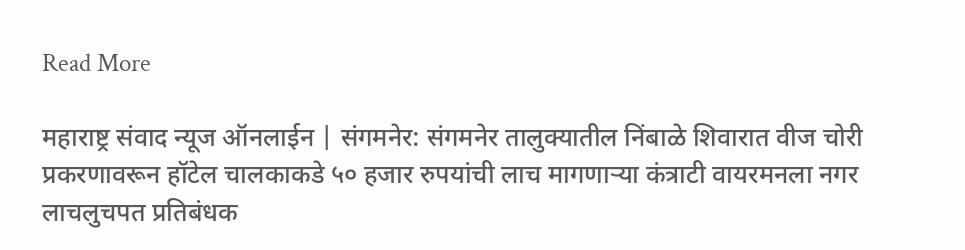Read More

महाराष्ट्र संवाद न्यूज ऑनलाईन | संगमनेर: संगमनेर तालुक्यातील निंबाळे शिवारात वीज चोरी प्रकरणावरून हॉटेल चालकाकडे ५० हजार रुपयांची लाच मागणाऱ्या कंत्राटी वायरमनला नगर लाचलुचपत प्रतिबंधक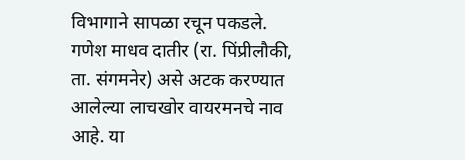विभागाने सापळा रचून पकडले. गणेश माधव दातीर (रा. पिंप्रीलौकी, ता. संगमनेर) असे अटक करण्यात आलेल्या लाचखोर वायरमनचे नाव आहे. या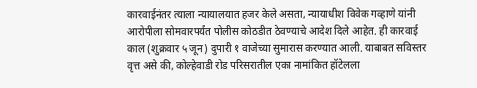कारवाईनंतर त्याला न्यायालयात हजर केले असता, न्यायाधीश विवेक गव्हाणे यांनी आरोपीला सोमवारपर्यंत पोलीस कोठडीत ठेवण्याचे आदेश दिले आहेत. ही कारवाई काल (शुक्रवार ५ जून) दुपारी १ वाजेच्या सुमारास करण्यात आली. याबाबत सविस्तर वृत्त असे की, कोल्हेवाडी रोड परिसरातील एका नामांकित हॉटेलला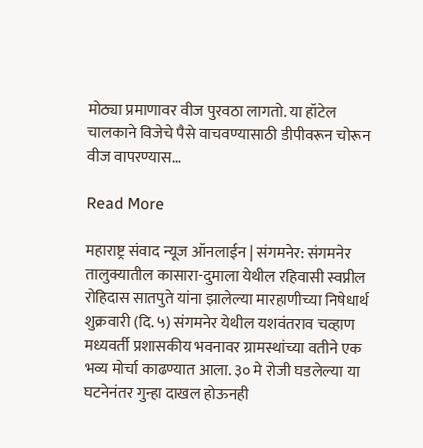मोठ्या प्रमाणावर वीज पुरवठा लागतो. या हॉटेल चालकाने विजेचे पैसे वाचवण्यासाठी डीपीवरून चोरून वीज वापरण्यास…

Read More

महाराष्ट्र संवाद न्यूज ऑनलाईन | संगमनेर: संगमनेर तालुक्यातील कासारा-दुमाला येथील रहिवासी स्वप्नील रोहिदास सातपुते यांना झालेल्या मारहाणीच्या निषेधार्थ शुक्रवारी (दि. ५) संगमनेर येथील यशवंतराव चव्हाण मध्यवर्ती प्रशासकीय भवनावर ग्रामस्थांच्या वतीने एक भव्य मोर्चा काढण्यात आला. ३० मे रोजी घडलेल्या या घटनेनंतर गुन्हा दाखल होऊनही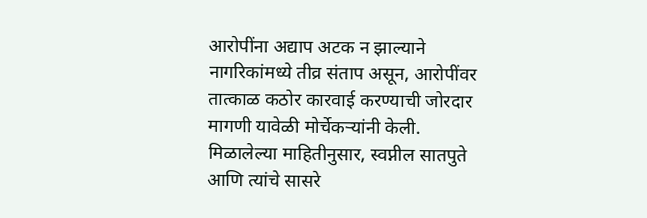आरोपींना अद्याप अटक न झाल्याने नागरिकांमध्ये तीव्र संताप असून, आरोपींवर तात्काळ कठोर कारवाई करण्याची जोरदार मागणी यावेळी मोर्चेकर्‍यांनी केली. मिळालेल्या माहितीनुसार, स्वप्नील सातपुते आणि त्यांचे सासरे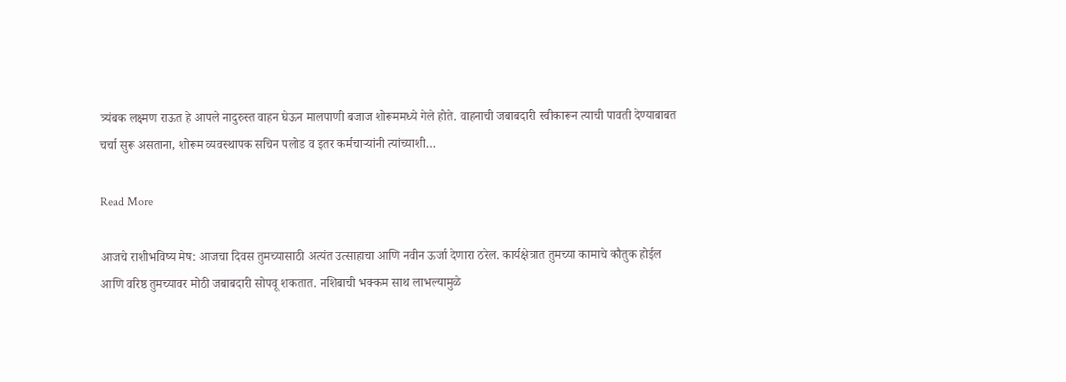त्र्यंबक लक्ष्मण राऊत हे आपले नादुरुस्त वाहन घेऊन मालपाणी बजाज शोरूममध्ये गेले होते. वाहनाची जबाबदारी स्वीकारून त्याची पावती देण्याबाबत चर्चा सुरू असताना, शोरूम व्यवस्थापक सचिन पलोड व इतर कर्मचाऱ्यांनी त्यांच्याशी…

Read More

आजचे राशीभविष्य मेष: आजचा दिवस तुमच्यासाठी अत्यंत उत्साहाचा आणि नवीन ऊर्जा देणारा ठरेल. कार्यक्षेत्रात तुमच्या कामाचे कौतुक होईल आणि वरिष्ठ तुमच्यावर मोठी जबाबदारी सोपवू शकतात. नशिबाची भक्कम साथ लाभल्यामुळे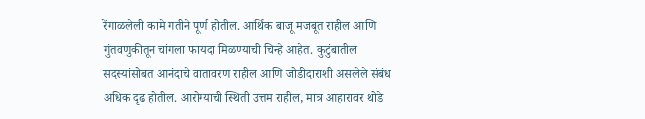रेंगाळलेली कामे गतीने पूर्ण होतील. आर्थिक बाजू मजबूत राहील आणि गुंतवणुकीतून चांगला फायदा मिळण्याची चिन्हे आहेत. कुटुंबातील सदस्यांसोबत आनंदाचे वातावरण राहील आणि जोडीदाराशी असलेले संबंध अधिक दृढ होतील. आरोग्याची स्थिती उत्तम राहील, मात्र आहारावर थोडे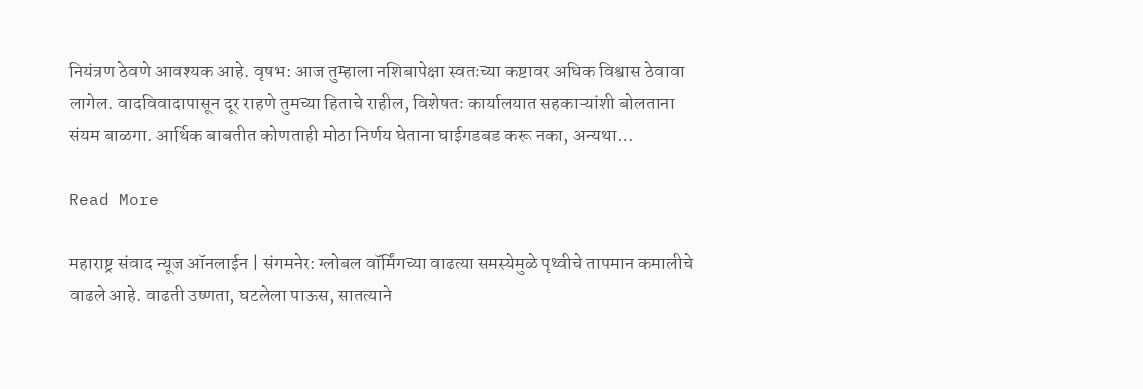नियंत्रण ठेवणे आवश्यक आहे. वृषभ: आज तुम्हाला नशिबापेक्षा स्वतःच्या कष्टावर अधिक विश्वास ठेवावा लागेल. वादविवादापासून दूर राहणे तुमच्या हिताचे राहील, विशेषतः कार्यालयात सहकाऱ्यांशी बोलताना संयम बाळगा. आर्थिक बाबतीत कोणताही मोठा निर्णय घेताना घाईगडबड करू नका, अन्यथा…

Read More

महाराष्ट्र संवाद न्यूज ऑनलाईन | संगमनेर: ग्लोबल वॉर्मिंगच्या वाढत्या समस्येमुळे पृथ्वीचे तापमान कमालीचे वाढले आहे. वाढती उष्णता, घटलेला पाऊस, सातत्याने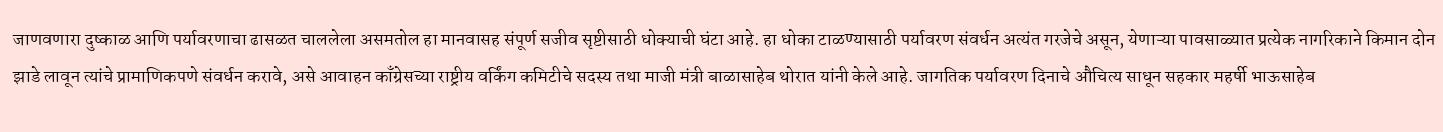जाणवणारा दुष्काळ आणि पर्यावरणाचा ढासळत चाललेला असमतोल हा मानवासह संपूर्ण सजीव सृष्टीसाठी धोक्याची घंटा आहे. हा धोका टाळण्यासाठी पर्यावरण संवर्धन अत्यंत गरजेचे असून, येणाऱ्या पावसाळ्यात प्रत्येक नागरिकाने किमान दोन झाडे लावून त्यांचे प्रामाणिकपणे संवर्धन करावे, असे आवाहन काँग्रेसच्या राष्ट्रीय वर्किंग कमिटीचे सदस्य तथा माजी मंत्री बाळासाहेब थोरात यांनी केले आहे. जागतिक पर्यावरण दिनाचे औचित्य साधून सहकार महर्षी भाऊसाहेब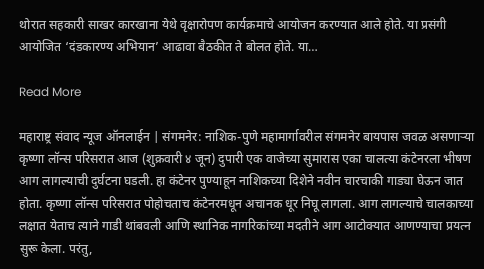थोरात सहकारी साखर कारखाना येथे वृक्षारोपण कार्यक्रमाचे आयोजन करण्यात आले होते. या प्रसंगी आयोजित ‘दंडकारण्य अभियान’ आढावा बैठकीत ते बोलत होते. या…

Read More

महाराष्ट्र संवाद न्यूज ऑनलाईन | संगमनेर: नाशिक-पुणे महामार्गावरील संगमनेर बायपास जवळ असणाऱ्या कृष्णा लॉन्स परिसरात आज (शुक्रवारी ४ जून) दुपारी एक वाजेच्या सुमारास एका चालत्या कंटेनरला भीषण आग लागल्याची दुर्घटना घडली. हा कंटेनर पुण्याहून नाशिकच्या दिशेने नवीन चारचाकी गाड्या घेऊन जात होता. कृष्णा लॉन्स परिसरात पोहोचताच कंटेनरमधून अचानक धूर निघू लागला. आग लागल्याचे चालकाच्या लक्षात येताच त्याने गाडी थांबवली आणि स्थानिक नागरिकांच्या मदतीने आग आटोक्यात आणण्याचा प्रयत्न सुरू केला. परंतु,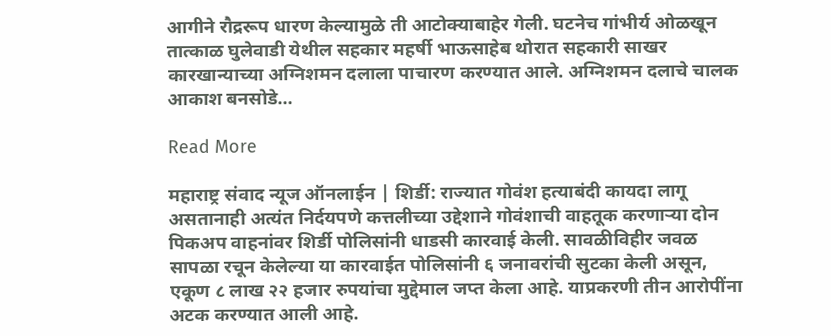आगीने रौद्ररूप धारण केल्यामुळे ती आटोक्याबाहेर गेली. घटनेच गांभीर्य ओळखून तात्काळ घुलेवाडी येथील सहकार महर्षी भाऊसाहेब थोरात सहकारी साखर कारखान्याच्या अग्निशमन दलाला पाचारण करण्यात आले. अग्निशमन दलाचे चालक आकाश बनसोडे…

Read More

महाराष्ट्र संवाद न्यूज ऑनलाईन | शिर्डी: राज्यात गोवंश हत्याबंदी कायदा लागू असतानाही अत्यंत निर्दयपणे कत्तलीच्या उद्देशाने गोवंशाची वाहतूक करणाऱ्या दोन पिकअप वाहनांवर शिर्डी पोलिसांनी धाडसी कारवाई केली. सावळीविहीर जवळ सापळा रचून केलेल्या या कारवाईत पोलिसांनी ६ जनावरांची सुटका केली असून, एकूण ८ लाख २२ हजार रुपयांचा मुद्देमाल जप्त केला आहे. याप्रकरणी तीन आरोपींना अटक करण्यात आली आहे.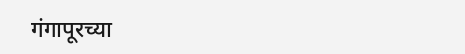गंगापूरच्या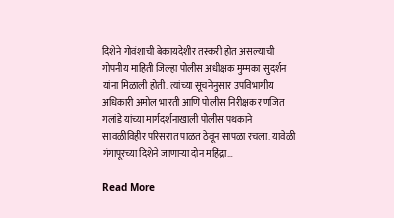दिशेने गोवंशाची बेकायदेशीर तस्करी होत असल्याची गोपनीय माहिती जिल्हा पोलीस अधीक्षक मुम्मका सुदर्शन यांना मिळाली होती. त्यांच्या सूचनेनुसार उपविभागीय अधिकारी अमोल भारती आणि पोलीस निरीक्षक रणजित गलांडे यांच्या मार्गदर्शनाखाली पोलीस पथकाने सावळीविहीर परिसरात पाळत ठेवून सापळा रचला. यावेळी गंगापूरच्या दिशेने जाणाऱ्या दोन महिंद्रा…

Read More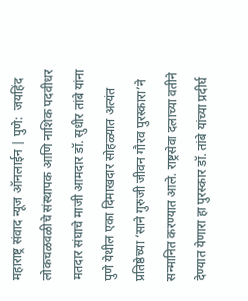महाराष्ट्र संवाद न्यूज ऑनलाईन | पुणे:  जयहिंद लोकचळवळीचे संस्थापक आणि नाशिक पदवीधर मतदार संघाचे माजी आमदार डॉ. सुधीर तांबे यांना पुणे येथील एका दिमाखदार सोहळ्यात अत्यंत प्रतिष्ठेच्या ‘साने गुरुजी जीवन गौरव पुरस्कारा’ने सन्मानित करण्यात आले. राष्ट्रसेवा दलाच्या वतीने देण्यात येणारा हा पुरस्कार डॉ. तांबे यांच्या प्रदीर्घ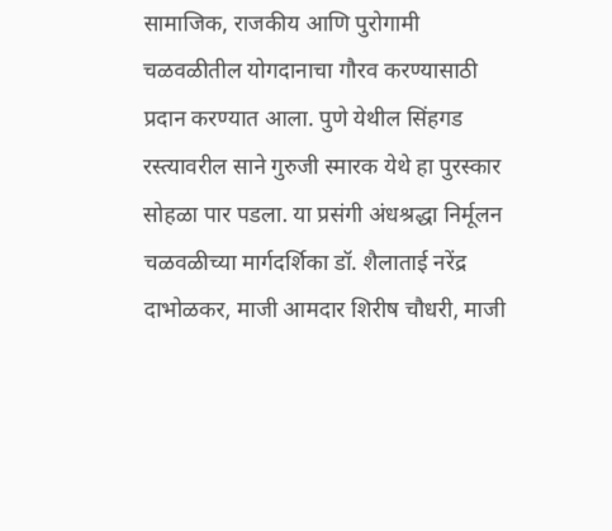सामाजिक, राजकीय आणि पुरोगामी चळवळीतील योगदानाचा गौरव करण्यासाठी प्रदान करण्यात आला. पुणे येथील सिंहगड रस्त्यावरील साने गुरुजी स्मारक येथे हा पुरस्कार सोहळा पार पडला. या प्रसंगी अंधश्रद्धा निर्मूलन चळवळीच्या मार्गदर्शिका डॉ. शैलाताई नरेंद्र दाभोळकर, माजी आमदार शिरीष चौधरी, माजी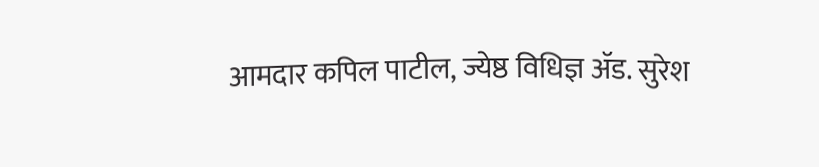आमदार कपिल पाटील, ज्येष्ठ विधिज्ञ ॲड. सुरेश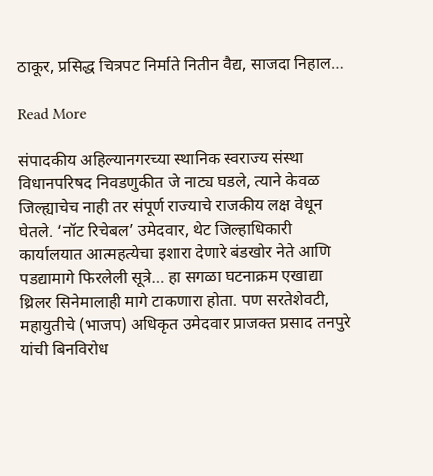ठाकूर, प्रसिद्ध चित्रपट निर्माते नितीन वैद्य, साजदा निहाल…

Read More

संपादकीय अहिल्यानगरच्या स्थानिक स्वराज्य संस्था विधानपरिषद निवडणुकीत जे नाट्य घडले, त्याने केवळ जिल्ह्याचेच नाही तर संपूर्ण राज्याचे राजकीय लक्ष वेधून घेतले. ‘नॉट रिचेबल’ उमेदवार, थेट जिल्हाधिकारी कार्यालयात आत्महत्येचा इशारा देणारे बंडखोर नेते आणि पडद्यामागे फिरलेली सूत्रे… हा सगळा घटनाक्रम एखाद्या थ्रिलर सिनेमालाही मागे टाकणारा होता. पण सरतेशेवटी, महायुतीचे (भाजप) अधिकृत उमेदवार प्राजक्त प्रसाद तनपुरे यांची बिनविरोध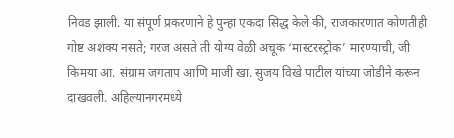निवड झाली. या संपूर्ण प्रकरणाने हे पुन्हा एकदा सिद्ध केले की, राजकारणात कोणतीही गोष्ट अशक्य नसते; गरज असते ती योग्य वेळी अचूक ‘मास्टरस्ट्रोक’ मारण्याची, जी किमया आ. संग्राम जगताप आणि माजी खा. सुजय विखे पाटील यांच्या जोडीने करून दाखवली. अहिल्यानगरमध्ये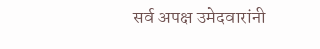सर्व अपक्ष उमेदवारांनी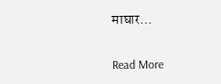माघार…

Read More